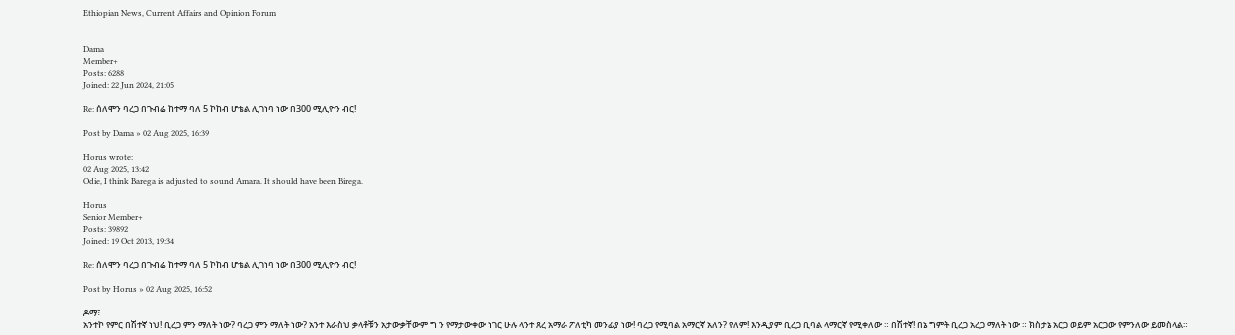Ethiopian News, Current Affairs and Opinion Forum


Dama
Member+
Posts: 6288
Joined: 22 Jun 2024, 21:05

Re: ሰለሞን ባረጋ በጉብሬ ከተማ ባለ 5 ኮከብ ሆቴል ሊገነባ ነው በ300 ሚሊዮን ብር!

Post by Dama » 02 Aug 2025, 16:39

Horus wrote:
02 Aug 2025, 13:42
Odie, I think Barega is adjusted to sound Amara. It should have been Birega.

Horus
Senior Member+
Posts: 39892
Joined: 19 Oct 2013, 19:34

Re: ሰለሞን ባረጋ በጉብሬ ከተማ ባለ 5 ኮከብ ሆቴል ሊገነባ ነው በ300 ሚሊዮን ብር!

Post by Horus » 02 Aug 2025, 16:52

ዶማ፣
አንተኮ የምር በሽተኛ ነህ! ቢረጋ ምን ማለት ነው? ባረጋ ምን ማለት ነው? አንተ እራስህ ቃላቶቹን አታውቃቸውም ግ ን የማታውቀው ነገር ሁሉ ላንተ ጸረ አማራ ፖለቲካ መንፊያ ነው! ባረጋ የሚባል አማርኛ አለን? የለም! እንዲያም ቢረጋ ቢባል ላማርኛ የሚቀለው ። በሽተኛ! በኔ ግምት ቢረጋ አረጋ ማለት ነው ። ክስታኔ አርጋ ወይም አርጋው የምንለው ይመስላል።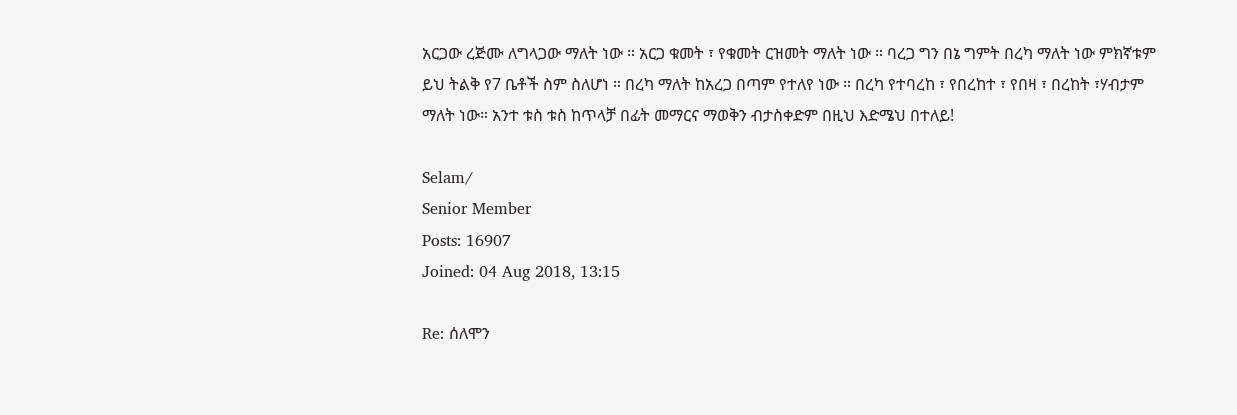አርጋው ረጅሙ ለግላጋው ማለት ነው ። አርጋ ቁመት ፣ የቁመት ርዝመት ማለት ነው ። ባረጋ ግን በኔ ግምት በረካ ማለት ነው ምክኛቱም ይህ ትልቅ የ7 ቤቶች ስም ስለሆነ ። በረካ ማለት ከአረጋ በጣም የተለየ ነው ። በረካ የተባረከ ፣ የበረከተ ፣ የበዛ ፣ በረከት ፣ሃብታም ማለት ነው። አንተ ቱስ ቱስ ከጥላቻ በፊት መማርና ማወቅን ብታስቀድም በዚህ እድሜህ በተለይ!

Selam/
Senior Member
Posts: 16907
Joined: 04 Aug 2018, 13:15

Re: ሰለሞን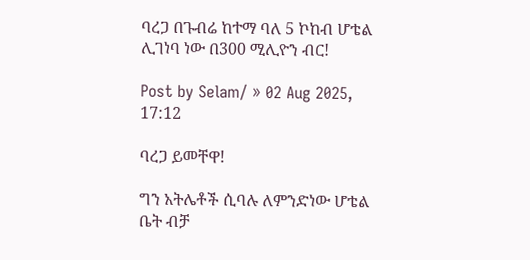ባረጋ በጉብሬ ከተማ ባለ 5 ኮከብ ሆቴል ሊገነባ ነው በ300 ሚሊዮን ብር!

Post by Selam/ » 02 Aug 2025, 17:12

ባረጋ ይመቸዋ!

ግን አትሌቶች ሲባሉ ለምንድነው ሆቴል ቤት ብቻ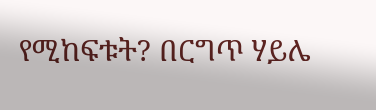የሚከፍቱት? በርግጥ ሃይሌ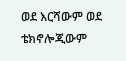ወደ እርሻውም ወደ ቴክኖሎጂውም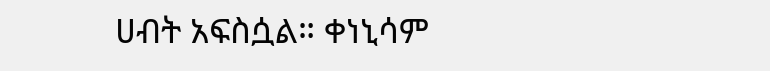ሀብት አፍስሷል። ቀነኒሳም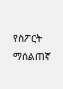የስፖርት ማሰልጠኛ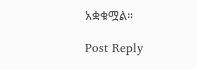አቋቁሟል።

Post Reply